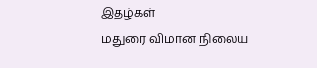இதழ்கள்
மதுரை விமான நிலைய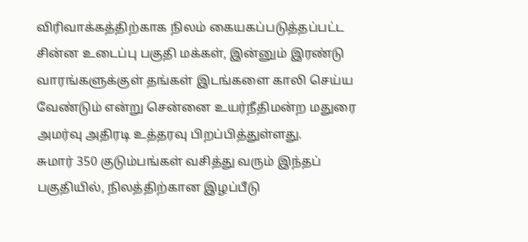விரிவாக்கத்திற்காக நிலம் கையகப்படுத்தப்பட்ட சின்ன உடைப்பு பகுதி மக்கள், இன்னும் இரண்டு வாரங்களுக்குள் தங்கள் இடங்களை காலி செய்ய வேண்டும் என்று சென்னை உயர்நீதிமன்ற மதுரை அமர்வு அதிரடி உத்தரவு பிறப்பித்துள்ளது.
சுமார் 350 குடும்பங்கள் வசித்து வரும் இந்தப் பகுதியில், நிலத்திற்கான இழப்பீடு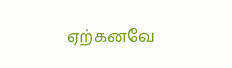ஏற்கனவே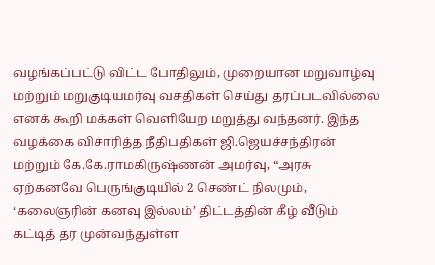வழங்கப்பட்டு விட்ட போதிலும், முறையான மறுவாழ்வு மற்றும் மறுகுடியமர்வு வசதிகள் செய்து தரப்படவில்லை எனக் கூறி மக்கள் வெளியேற மறுத்து வந்தனர். இந்த வழக்கை விசாரித்த நீதிபதிகள் ஜி.ஜெயச்சந்திரன் மற்றும் கே.கே.ராமகிருஷ்ணன் அமர்வு, “அரசு ஏற்கனவே பெருங்குடியில் 2 செண்ட் நிலமும், ‘கலைஞரின் கனவு இல்லம்’ திட்டத்தின் கீழ் வீடும் கட்டித் தர முன்வந்துள்ள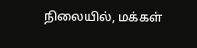நிலையில், மக்கள்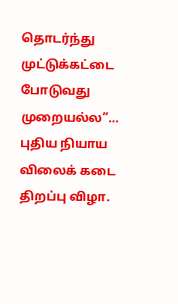தொடர்ந்து முட்டுக்கட்டை போடுவது முறையல்ல”…
புதிய நியாய விலைக் கடை திறப்பு விழா.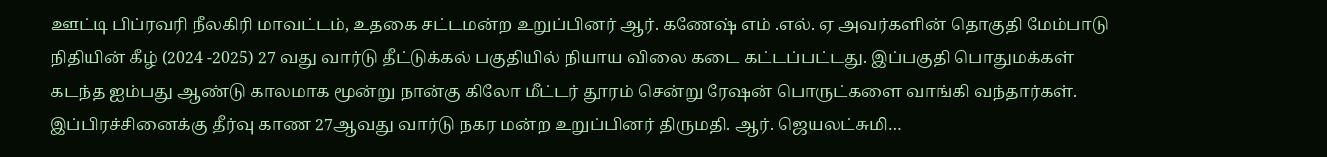ஊட்டி பிப்ரவரி நீலகிரி மாவட்டம், உதகை சட்டமன்ற உறுப்பினர் ஆர். கணேஷ் எம் .எல். ஏ அவர்களின் தொகுதி மேம்பாடு நிதியின் கீழ் (2024 -2025) 27 வது வார்டு தீட்டுக்கல் பகுதியில் நியாய விலை கடை கட்டப்பட்டது. இப்பகுதி பொதுமக்கள் கடந்த ஐம்பது ஆண்டு காலமாக மூன்று நான்கு கிலோ மீட்டர் தூரம் சென்று ரேஷன் பொருட்களை வாங்கி வந்தார்கள். இப்பிரச்சினைக்கு தீர்வு காண 27ஆவது வார்டு நகர மன்ற உறுப்பினர் திருமதி. ஆர். ஜெயலட்சுமி…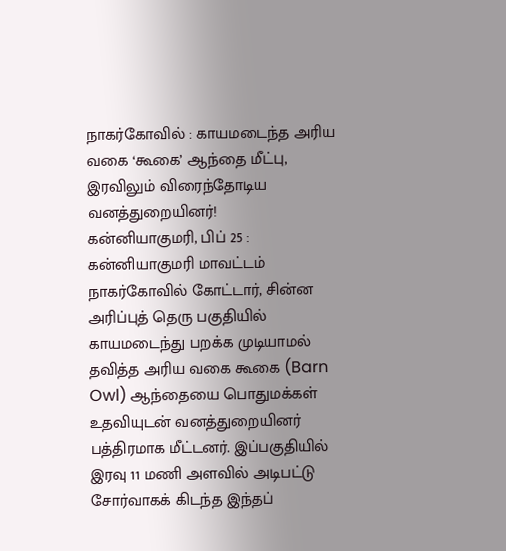நாகர்கோவில் : காயமடைந்த அரிய வகை ‘கூகை’ ஆந்தை மீட்பு, இரவிலும் விரைந்தோடிய வனத்துறையினர்!
கன்னியாகுமரி, பிப் 25 : கன்னியாகுமரி மாவட்டம் நாகர்கோவில் கோட்டார், சின்ன அரிப்புத் தெரு பகுதியில் காயமடைந்து பறக்க முடியாமல் தவித்த அரிய வகை கூகை (Barn Owl) ஆந்தையை பொதுமக்கள் உதவியுடன் வனத்துறையினர் பத்திரமாக மீட்டனர். இப்பகுதியில் இரவு 11 மணி அளவில் அடிபட்டு சோர்வாகக் கிடந்த இந்தப்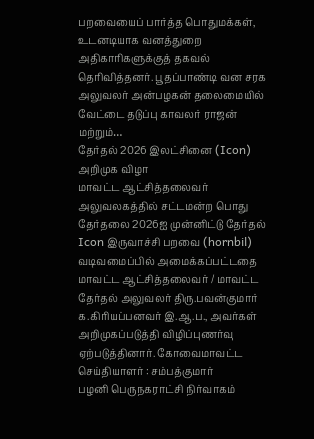பறவையைப் பார்த்த பொதுமக்கள், உடனடியாக வனத்துறை அதிகாரிகளுக்குத் தகவல் தெரிவித்தனர். பூதப்பாண்டி வன சரக அலுவலர் அன்பழகன் தலைமையில் வேட்டை தடுப்பு காவலர் ராஜன் மற்றும்…
தேர்தல் 2026 இலட்சினை (Icon) அறிமுக விழா
மாவட்ட ஆட்சித்தலைவர் அலுவலகத்தில் சட்டமன்ற பொது தேர்தலை 2026ஐ முன்னிட்டு தேர்தல் Icon இருவாச்சி பறவை (hornbil) வடிவமைப்பில் அமைக்கப்பட்டதை மாவட்ட ஆட்சித்தலைவர் / மாவட்ட தேர்தல் அலுவலர் திரு.பவன்குமார் க.கிரியப்பனவர் இ.ஆ.ப., அவர்கள் அறிமுகப்படுத்தி விழிப்புணர்வு ஏற்படுத்தினார். கோவைமாவட்ட செய்தியாளர் : சம்பத்குமார்
பழனி பெருநகராட்சி நிர்வாகம்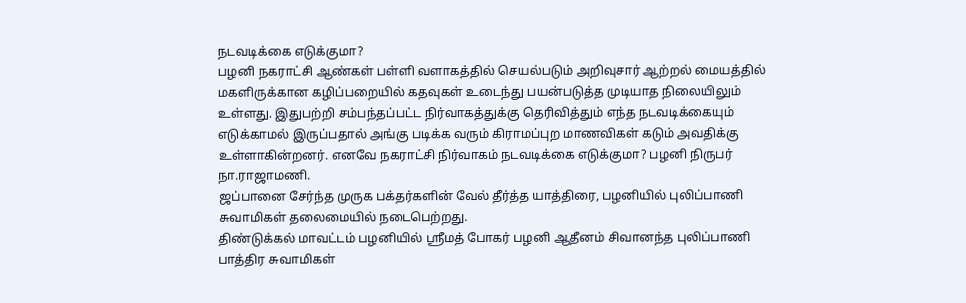நடவடிக்கை எடுக்குமா?
பழனி நகராட்சி ஆண்கள் பள்ளி வளாகத்தில் செயல்படும் அறிவுசார் ஆற்றல் மையத்தில் மகளிருக்கான கழிப்பறையில் கதவுகள் உடைந்து பயன்படுத்த முடியாத நிலையிலும் உள்ளது. இதுபற்றி சம்பந்தப்பட்ட நிர்வாகத்துக்கு தெரிவித்தும் எந்த நடவடிக்கையும் எடுக்காமல் இருப்பதால் அங்கு படிக்க வரும் கிராமப்புற மாணவிகள் கடும் அவதிக்கு உள்ளாகின்றனர். எனவே நகராட்சி நிர்வாகம் நடவடிக்கை எடுக்குமா? பழனி நிருபர் நா.ராஜாமணி.
ஜப்பானை சேர்ந்த முருக பக்தர்களின் வேல் தீர்த்த யாத்திரை, பழனியில் புலிப்பாணி சுவாமிகள் தலைமையில் நடைபெற்றது.
திண்டுக்கல் மாவட்டம் பழனியில் ஸ்ரீமத் போகர் பழனி ஆதீனம் சிவானந்த புலிப்பாணி பாத்திர சுவாமிகள்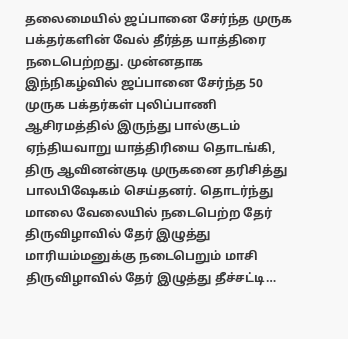தலைமையில் ஜப்பானை சேர்ந்த முருக பக்தர்களின் வேல் தீர்த்த யாத்திரை நடைபெற்றது. முன்னதாக இந்நிகழ்வில் ஜப்பானை சேர்ந்த 50 முருக பக்தர்கள் புலிப்பாணி ஆசிரமத்தில் இருந்து பால்குடம் ஏந்தியவாறு யாத்திரியை தொடங்கி, திரு ஆவினன்குடி முருகனை தரிசித்து பாலபிஷேகம் செய்தனர். தொடர்ந்து மாலை வேலையில் நடைபெற்ற தேர் திருவிழாவில் தேர் இழுத்து மாரியம்மனுக்கு நடைபெறும் மாசி திருவிழாவில் தேர் இழுத்து தீச்சட்டி…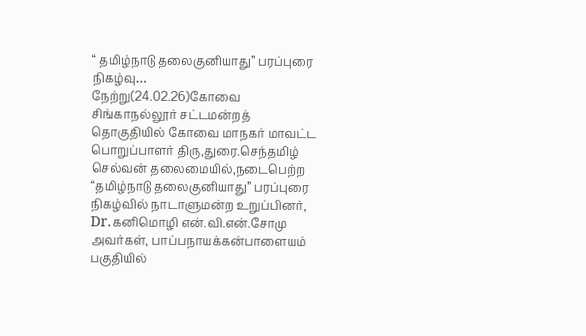“ தமிழ்நாடு தலைகுனியாது” பரப்புரை நிகழ்வு…
நேற்று(24.02.26)கோவை சிங்காநல்லூர் சட்டமன்றத் தொகுதியில் கோவை மாநகர் மாவட்ட பொறுப்பாளர் திரு,துரை.செந்தமிழ் செல்வன் தலைமையில்,நடைபெற்ற “தமிழ்நாடு தலைகுனியாது” பரப்புரை நிகழ்வில் நாடாளுமன்ற உறுப்பினர், Dr.கனிமொழி என்.வி.என்.சோமு அவர்கள், பாப்பநாயக்கன்பாளையம் பகுதியில்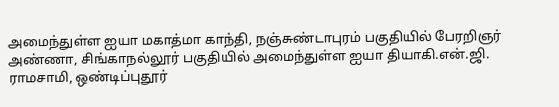அமைந்துள்ள ஐயா மகாத்மா காந்தி, நஞ்சுண்டாபுரம் பகுதியில் பேரறிஞர் அண்ணா, சிங்காநல்லூர் பகுதியில் அமைந்துள்ள ஐயா தியாகி.என்.ஜி. ராமசாமி, ஒண்டிப்புதூர்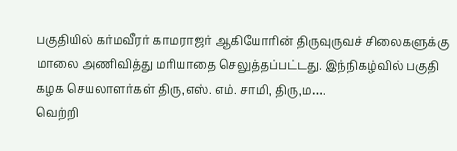பகுதியில் கர்மவீரர் காமராஜர் ஆகியோரின் திருவுருவச் சிலைகளுக்கு மாலை அணிவித்து மரியாதை செலுத்தப்பட்டது. இந்நிகழ்வில் பகுதி கழக செயலாளர்கள் திரு,எஸ். எம். சாமி, திரு,ம….
வெற்றி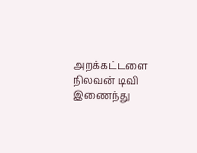அறக்கட்டளை நிலவன் டிவி இணைந்து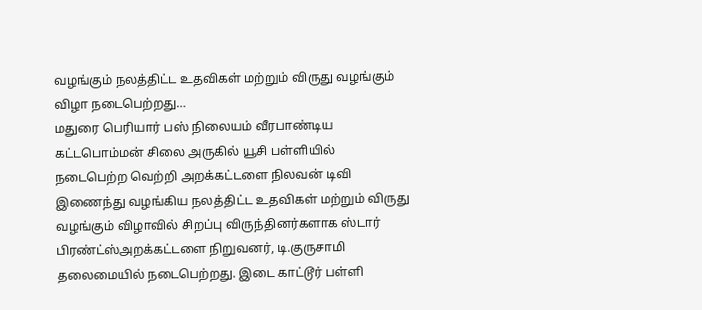வழங்கும் நலத்திட்ட உதவிகள் மற்றும் விருது வழங்கும் விழா நடைபெற்றது…
மதுரை பெரியார் பஸ் நிலையம் வீரபாண்டிய கட்டபொம்மன் சிலை அருகில் யூசி பள்ளியில் நடைபெற்ற வெற்றி அறக்கட்டளை நிலவன் டிவி இணைந்து வழங்கிய நலத்திட்ட உதவிகள் மற்றும் விருது வழங்கும் விழாவில் சிறப்பு விருந்தினர்களாக ஸ்டார் பிரண்ட்ஸ்அறக்கட்டளை நிறுவனர், டி.குருசாமி தலைமையில் நடைபெற்றது. இடை காட்டூர் பள்ளி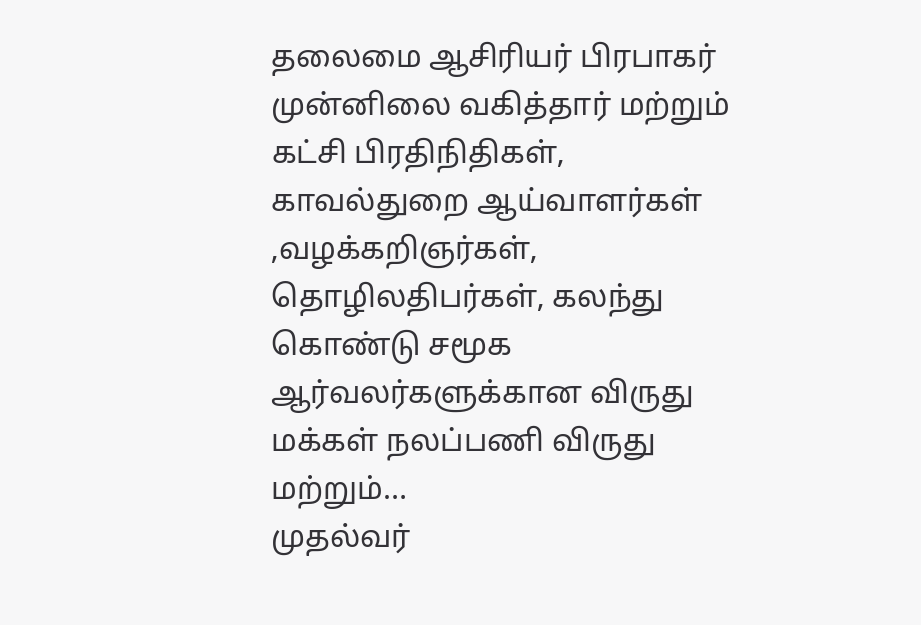தலைமை ஆசிரியர் பிரபாகர் முன்னிலை வகித்தார் மற்றும் கட்சி பிரதிநிதிகள், காவல்துறை ஆய்வாளர்கள் ,வழக்கறிஞர்கள், தொழிலதிபர்கள், கலந்து கொண்டு சமூக ஆர்வலர்களுக்கான விருது மக்கள் நலப்பணி விருது மற்றும்…
முதல்வர்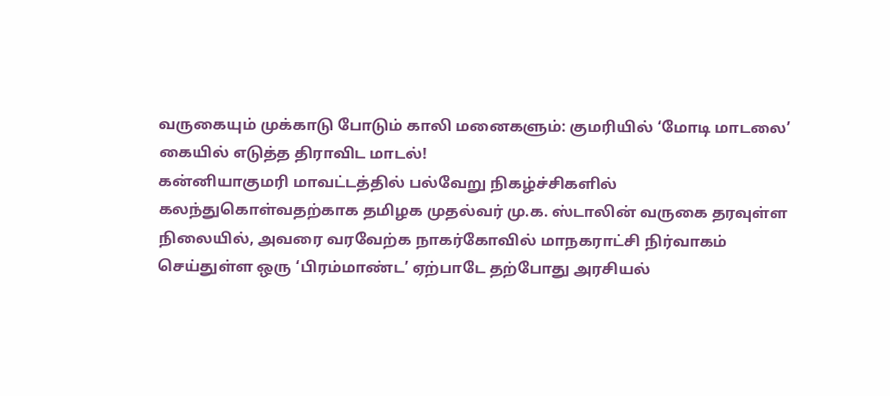வருகையும் முக்காடு போடும் காலி மனைகளும்: குமரியில் ‘மோடி மாடலை’ கையில் எடுத்த திராவிட மாடல்!
கன்னியாகுமரி மாவட்டத்தில் பல்வேறு நிகழ்ச்சிகளில் கலந்துகொள்வதற்காக தமிழக முதல்வர் மு.க. ஸ்டாலின் வருகை தரவுள்ள நிலையில், அவரை வரவேற்க நாகர்கோவில் மாநகராட்சி நிர்வாகம் செய்துள்ள ஒரு ‘பிரம்மாண்ட’ ஏற்பாடே தற்போது அரசியல்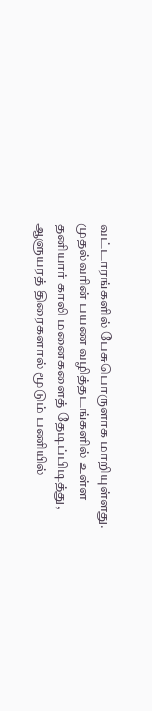வட்டாரங்களில் பேசுபொருளாக மாறியுள்ளது. முதல்வரின் பயண வழித்தடங்களில் உள்ள தனியார் காலி மனைகளைத் தேடிப்பிடித்து, ஆளுயரத் திரைகளால் மூடும் பணியில்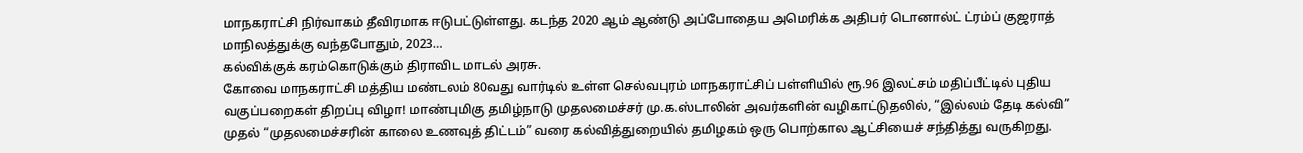மாநகராட்சி நிர்வாகம் தீவிரமாக ஈடுபட்டுள்ளது. கடந்த 2020 ஆம் ஆண்டு அப்போதைய அமெரிக்க அதிபர் டொனால்ட் ட்ரம்ப் குஜராத் மாநிலத்துக்கு வந்தபோதும், 2023…
கல்விக்குக் கரம்கொடுக்கும் திராவிட மாடல் அரசு.
கோவை மாநகராட்சி மத்திய மண்டலம் 80வது வார்டில் உள்ள செல்வபுரம் மாநகராட்சிப் பள்ளியில் ரூ.96 இலட்சம் மதிப்பீட்டில் புதிய வகுப்பறைகள் திறப்பு விழா! மாண்புமிகு தமிழ்நாடு முதலமைச்சர் மு.க.ஸ்டாலின் அவர்களின் வழிகாட்டுதலில், “இல்லம் தேடி கல்வி” முதல் “முதலமைச்சரின் காலை உணவுத் திட்டம்” வரை கல்வித்துறையில் தமிழகம் ஒரு பொற்கால ஆட்சியைச் சந்தித்து வருகிறது.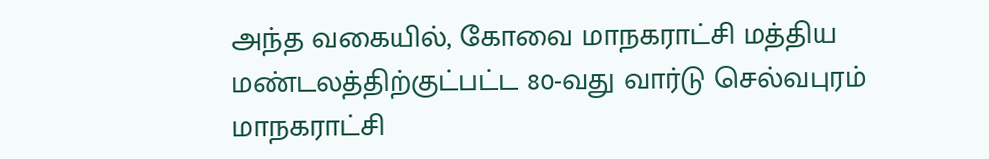அந்த வகையில், கோவை மாநகராட்சி மத்திய மண்டலத்திற்குட்பட்ட 80-வது வார்டு செல்வபுரம் மாநகராட்சி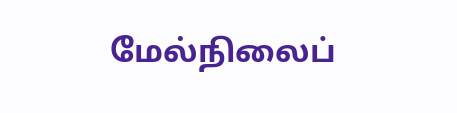மேல்நிலைப்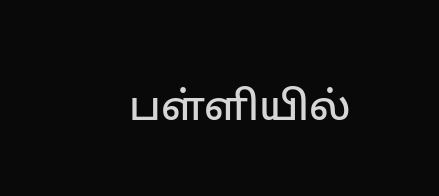பள்ளியில்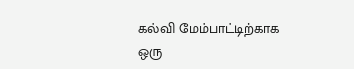கல்வி மேம்பாட்டிற்காக ஒரு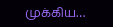முக்கிய…